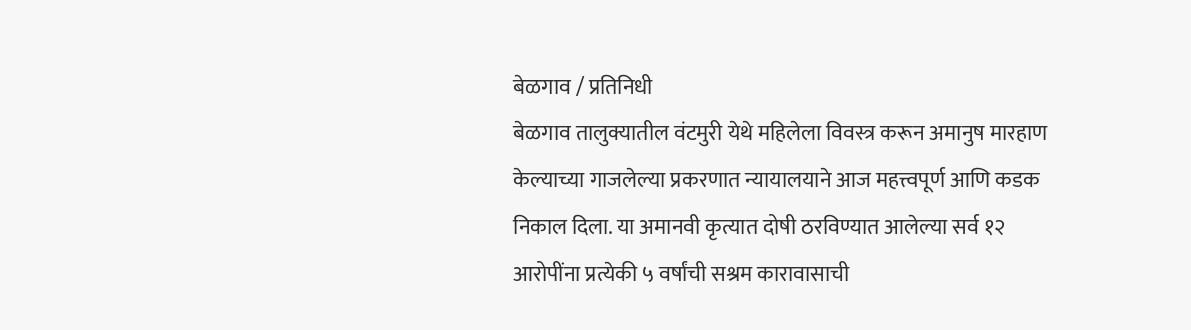बेळगाव / प्रतिनिधी
बेळगाव तालुक्यातील वंटमुरी येथे महिलेला विवस्त्र करून अमानुष मारहाण केल्याच्या गाजलेल्या प्रकरणात न्यायालयाने आज महत्त्वपूर्ण आणि कडक निकाल दिला. या अमानवी कृत्यात दोषी ठरविण्यात आलेल्या सर्व १२ आरोपींना प्रत्येकी ५ वर्षांची सश्रम कारावासाची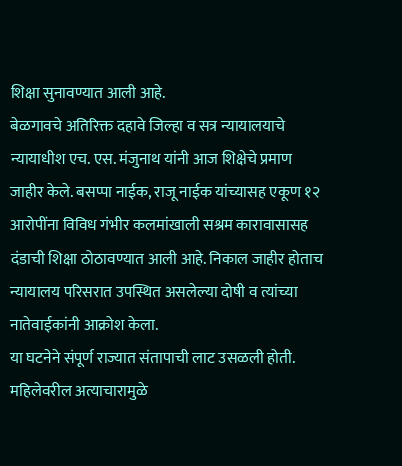शिक्षा सुनावण्यात आली आहे.
बेळगावचे अतिरिक्त दहावे जिल्हा व सत्र न्यायालयाचे न्यायाधीश एच. एस. मंजुनाथ यांनी आज शिक्षेचे प्रमाण जाहीर केले. बसप्पा नाईक, राजू नाईक यांच्यासह एकूण १२ आरोपींना विविध गंभीर कलमांखाली सश्रम कारावासासह दंडाची शिक्षा ठोठावण्यात आली आहे. निकाल जाहीर होताच न्यायालय परिसरात उपस्थित असलेल्या दोषी व त्यांच्या नातेवाईकांनी आक्रोश केला.
या घटनेने संपूर्ण राज्यात संतापाची लाट उसळली होती. महिलेवरील अत्याचारामुळे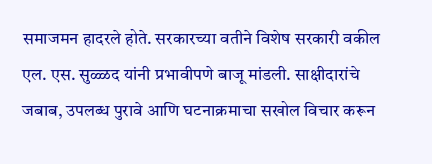समाजमन हादरले होते. सरकारच्या वतीने विशेष सरकारी वकील एल. एस. सुळ्ळद यांनी प्रभावीपणे बाजू मांडली. साक्षीदारांचे जबाब, उपलब्ध पुरावे आणि घटनाक्रमाचा सखोल विचार करून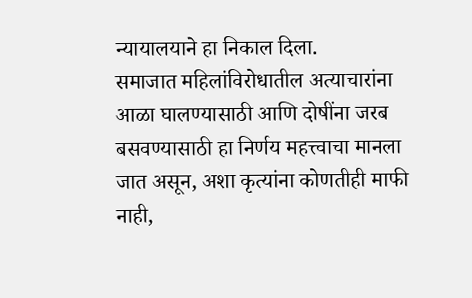न्यायालयाने हा निकाल दिला.
समाजात महिलांविरोधातील अत्याचारांना आळा घालण्यासाठी आणि दोषींना जरब बसवण्यासाठी हा निर्णय महत्त्वाचा मानला जात असून, अशा कृत्यांना कोणतीही माफी नाही,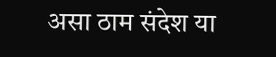असा ठाम संदेश या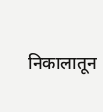निकालातून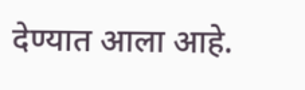देण्यात आला आहे.